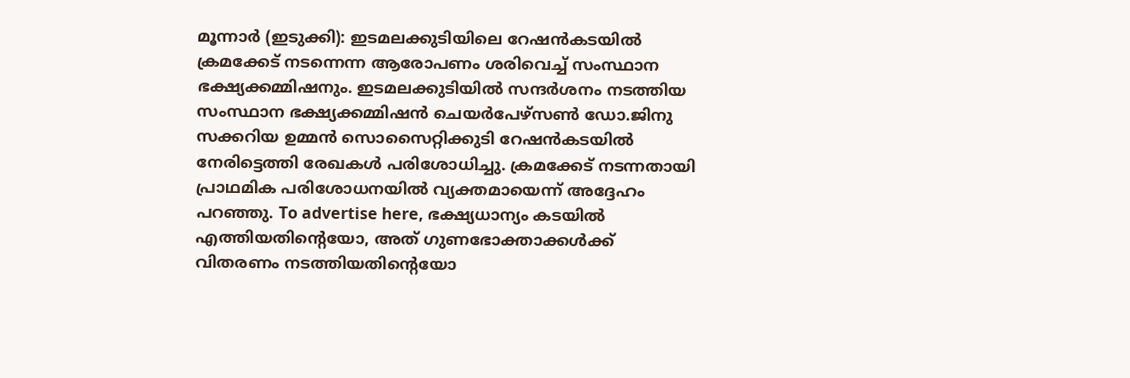മൂന്നാർ (ഇടുക്കി): ഇടമലക്കുടിയിലെ റേഷൻകടയിൽ ക്രമക്കേട് നടന്നെന്ന ആരോപണം ശരിവെച്ച് സംസ്ഥാന ഭക്ഷ്യക്കമ്മിഷനും. ഇടമലക്കുടിയിൽ സന്ദർശനം നടത്തിയ സംസ്ഥാന ഭക്ഷ്യക്കമ്മിഷൻ ചെയർപേഴ്സൺ ഡോ.ജിനു സക്കറിയ ഉമ്മൻ സൊസൈറ്റിക്കുടി റേഷൻകടയിൽ നേരിട്ടെത്തി രേഖകൾ പരിശോധിച്ചു. ക്രമക്കേട് നടന്നതായി പ്രാഥമിക പരിശോധനയിൽ വ്യക്തമായെന്ന് അദ്ദേഹം പറഞ്ഞു. To advertise here, ഭക്ഷ്യധാന്യം കടയിൽ എത്തിയതിന്റെയോ, അത് ഗുണഭോക്താക്കൾക്ക് വിതരണം നടത്തിയതിന്റെയോ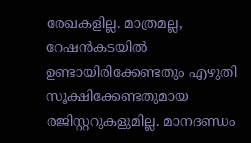രേഖകളില്ല. മാത്രമല്ല, റേഷൻകടയിൽ ഉണ്ടായിരിക്കേണ്ടതും എഴുതി സൂക്ഷിക്കേണ്ടതുമായ രജിസ്റ്ററുകളുമില്ല. മാനദണ്ഡം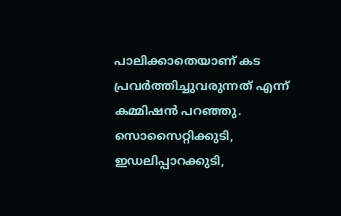പാലിക്കാതെയാണ് കട പ്രവർത്തിച്ചുവരുന്നത് എന്ന് കമ്മിഷൻ പറഞ്ഞു. സൊസൈറ്റിക്കുടി, ഇഡലിപ്പാറക്കുടി,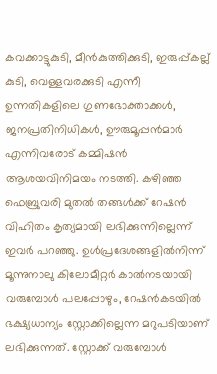കവക്കാട്ടുകുടി, മീൻകുത്തിക്കുടി, ഇരുപ്പ്കല്ല് കുടി, വെള്ളവരക്കുടി എന്നീ ഉന്നതികളിലെ ഗുണഭോക്താക്കൾ, ജനപ്രതിനിധികൾ, ഊരുമൂപ്പൻമാർ എന്നിവരോട് കമ്മിഷൻ ആശയവിനിമയം നടത്തി. കഴിഞ്ഞ ഫെബ്രുവരി മുതൽ തങ്ങൾക്ക് റേഷൻ വിഹിതം കൃത്യമായി ലഭിക്കുന്നില്ലെന്ന് ഇവർ പറഞ്ഞു. ഉൾപ്രദേശങ്ങളിൽനിന്ന് മൂന്നുനാലു കിലോമീറ്റർ കാൽനടയായി വരുമ്പോൾ പലപ്പോഴും, റേഷൻകടയിൽ ഭക്ഷ്യധാന്യം സ്റ്റോക്കില്ലെന്ന മറുപടിയാണ് ലഭിക്കുന്നത്. സ്റ്റോക്ക് വരുമ്പോൾ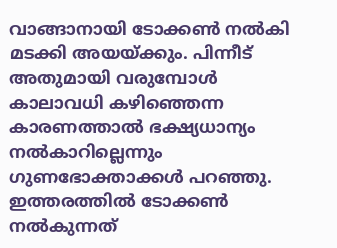വാങ്ങാനായി ടോക്കൺ നൽകി മടക്കി അയയ്ക്കും. പിന്നീട് അതുമായി വരുമ്പോൾ കാലാവധി കഴിഞ്ഞെന്ന കാരണത്താൽ ഭക്ഷ്യധാന്യം നൽകാറില്ലെന്നും ഗുണഭോക്താക്കൾ പറഞ്ഞു. ഇത്തരത്തിൽ ടോക്കൺ നൽകുന്നത്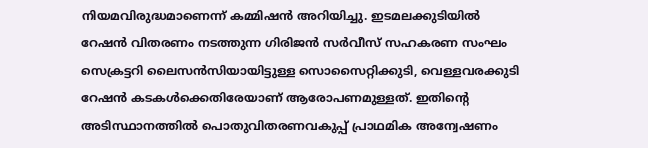നിയമവിരുദ്ധമാണെന്ന് കമ്മിഷൻ അറിയിച്ചു. ഇടമലക്കുടിയിൽ റേഷൻ വിതരണം നടത്തുന്ന ഗിരിജൻ സർവീസ് സഹകരണ സംഘം സെക്രട്ടറി ലൈസൻസിയായിട്ടുള്ള സൊസൈറ്റിക്കുടി, വെള്ളവരക്കുടി റേഷൻ കടകൾക്കെതിരേയാണ് ആരോപണമുള്ളത്. ഇതിന്റെ അടിസ്ഥാനത്തിൽ പൊതുവിതരണവകുപ്പ് പ്രാഥമിക അന്വേഷണം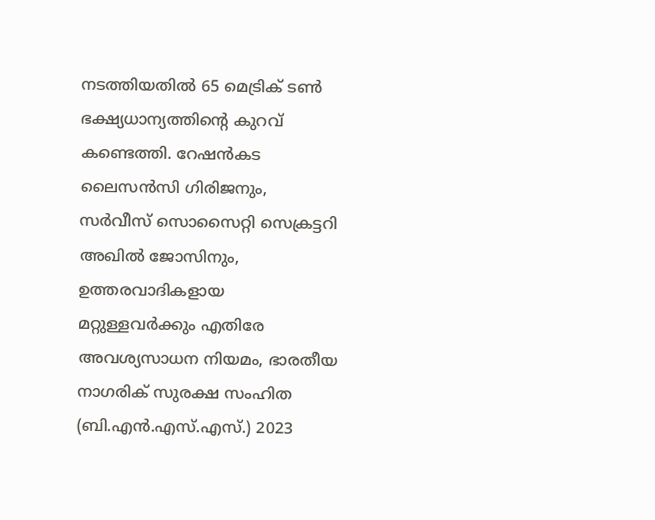നടത്തിയതിൽ 65 മെട്രിക് ടൺ ഭക്ഷ്യധാന്യത്തിന്റെ കുറവ് കണ്ടെത്തി. റേഷൻകട ലൈസൻസി ഗിരിജനും, സർവീസ് സൊസൈറ്റി സെക്രട്ടറി അഖിൽ ജോസിനും, ഉത്തരവാദികളായ മറ്റുള്ളവർക്കും എതിരേ അവശ്യസാധന നിയമം, ഭാരതീയ നാഗരിക് സുരക്ഷ സംഹിത (ബി.എൻ.എസ്.എസ്.) 2023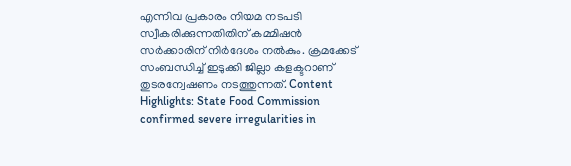എന്നിവ പ്രകാരം നിയമ നടപടി സ്വീകരിക്കുന്നതിതിന് കമ്മിഷൻ സർക്കാരിന് നിർദേശം നൽകും. ക്രമക്കേട് സംബന്ധിച്ച് ഇടുക്കി ജില്ലാ കളക്ടറാണ് തുടരന്വേഷണം നടത്തുന്നത്. Content Highlights: State Food Commission confirmed severe irregularities in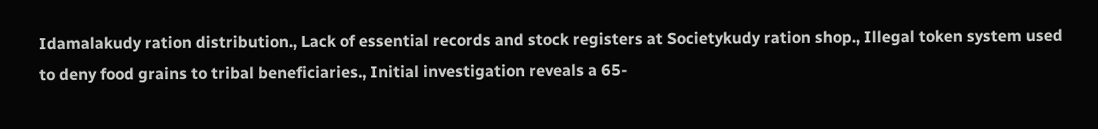Idamalakudy ration distribution., Lack of essential records and stock registers at Societykudy ration shop., Illegal token system used to deny food grains to tribal beneficiaries., Initial investigation reveals a 65-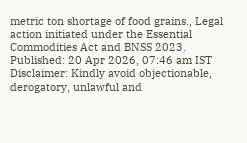metric ton shortage of food grains., Legal action initiated under the Essential Commodities Act and BNSS 2023. Published: 20 Apr 2026, 07:46 am IST Disclaimer: Kindly avoid objectionable, derogatory, unlawful and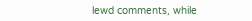lewd comments, while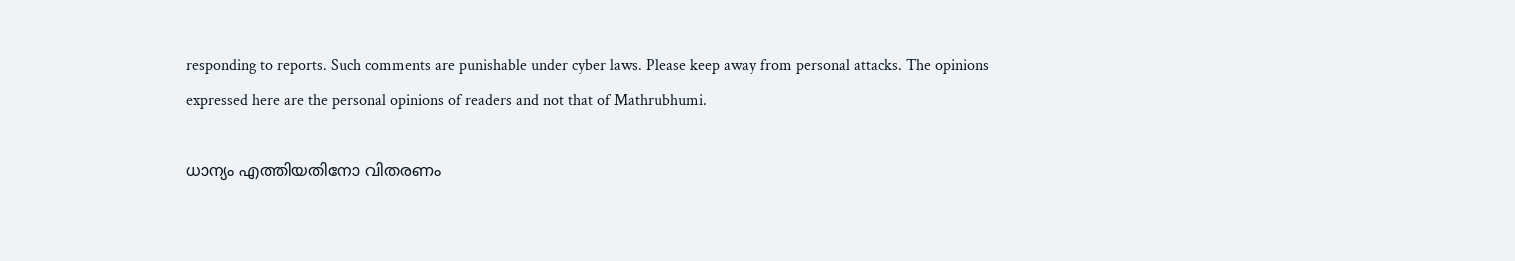responding to reports. Such comments are punishable under cyber laws. Please keep away from personal attacks. The opinions expressed here are the personal opinions of readers and not that of Mathrubhumi.

ധാന്യം എത്തിയതിനോ വിതരണം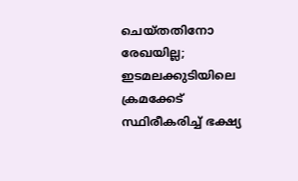ചെയ്തതിനോ രേഖയില്ല; ഇടമലക്കുടിയിലെ ക്രമക്കേട് സ്ഥിരീകരിച്ച് ഭക്ഷ്യ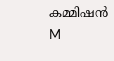കമ്മിഷൻ
M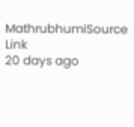MathrubhumiSource Link
20 days ago